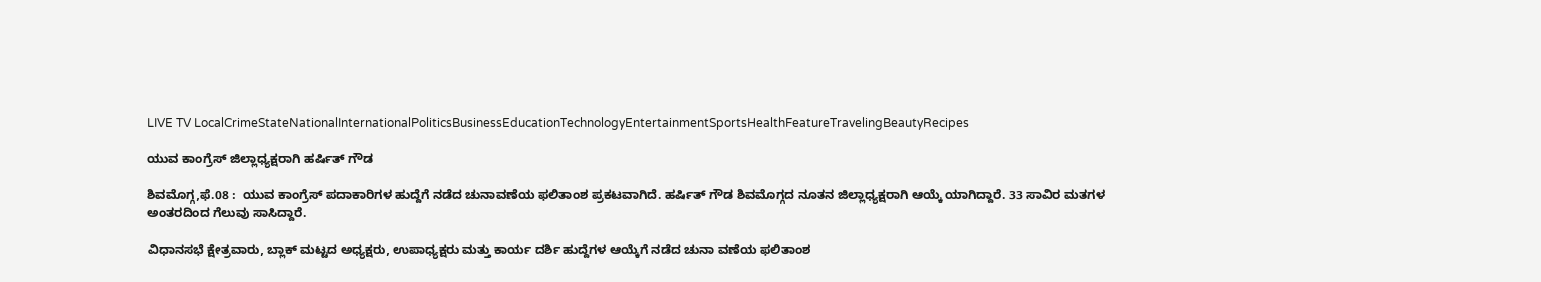LIVE TV LocalCrimeStateNationalInternationalPoliticsBusinessEducationTechnologyEntertainmentSportsHealthFeatureTravelingBeautyRecipes

ಯುವ ಕಾಂಗ್ರೆಸ್ ಜಿಲ್ಲಾಧ್ಯಕ್ಷರಾಗಿ ಹರ್ಷಿತ್ ಗೌಡ

ಶಿವಮೊಗ್ಗ,ಫೆ.08 :  ಯುವ ಕಾಂಗ್ರೆಸ್ ಪದಾಕಾರಿಗಳ ಹುದ್ದೆಗೆ ನಡೆದ ಚುನಾವಣೆಯ ಫಲಿತಾಂಶ ಪ್ರಕಟವಾಗಿದೆ. ಹರ್ಷಿತ್ ಗೌಡ ಶಿವಮೊಗ್ಗದ ನೂತನ ಜಿಲ್ಲಾಧ್ಯಕ್ಷರಾಗಿ ಆಯ್ಕೆ ಯಾಗಿದ್ದಾರೆ. 33 ಸಾವಿರ ಮತಗಳ ಅಂತರದಿಂದ ಗೆಲುವು ಸಾಸಿದ್ದಾರೆ.

ವಿಧಾನಸಭೆ ಕ್ಷೇತ್ರವಾರು, ಬ್ಲಾಕ್ ಮಟ್ಟದ ಅಧ್ಯಕ್ಷರು, ಉಪಾಧ್ಯಕ್ಷರು ಮತ್ತು ಕಾರ್ಯ ದರ್ಶಿ ಹುದ್ದೆಗಳ ಆಯ್ಕೆಗೆ ನಡೆದ ಚುನಾ ವಣೆಯ ಫಲಿತಾಂಶ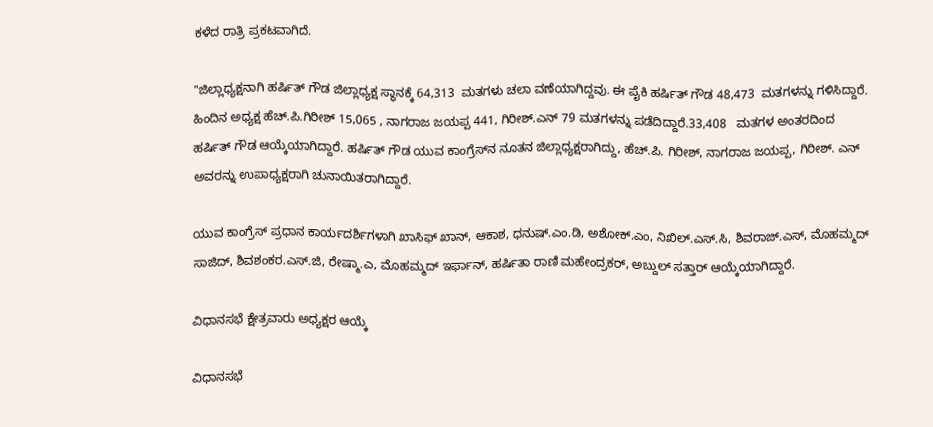ಕಳೆದ ರಾತ್ರಿ ಪ್ರಕಟವಾಗಿದೆ.

"ಜಿಲ್ಲಾಧ್ಯಕ್ಷನಾಗಿ ಹರ್ಷಿತ್ ಗೌಡ ಜಿಲ್ಲಾಧ್ಯಕ್ಷ ಸ್ಥಾನಕ್ಕೆ 64,313  ಮತಗಳು ಚಲಾ ವಣೆಯಾಗಿದ್ದವು. ಈ ಪೈಕಿ ಹರ್ಷಿತ್ ಗೌಡ 48,473  ಮತಗಳನ್ನು ಗಳಿಸಿದ್ದಾರೆ. ಹಿಂದಿನ ಅಧ್ಯಕ್ಷ ಹೆಚ್.ಪಿ.ಗಿರೀಶ್ 15,065 , ನಾಗರಾಜ ಜಯಪ್ಪ 441, ಗಿರೀಶ್.ಎನ್ 79 ಮತಗಳನ್ನು ಪಡೆದಿದ್ದಾರೆ.33,408   ಮತಗಳ ಅಂತರದಿಂದ ಹರ್ಷಿತ್ ಗೌಡ ಆಯ್ಕೆಯಾಗಿದ್ದಾರೆ. ಹರ್ಷಿತ್ ಗೌಡ ಯುವ ಕಾಂಗ್ರೆಸ್‌ನ ನೂತನ ಜಿಲ್ಲಾಧ್ಯಕ್ಷರಾಗಿದ್ದು, ಹೆಚ್.ಪಿ. ಗಿರೀಶ್, ನಾಗರಾಜ ಜಯಪ್ಪ, ಗಿರೀಶ್. ಎನ್ ಅವರನ್ನು ಉಪಾಧ್ಯಕ್ಷರಾಗಿ ಚುನಾಯಿತರಾಗಿದ್ದಾರೆ.

ಯುವ ಕಾಂಗ್ರೆಸ್ ಪ್ರಧಾನ ಕಾರ್ಯದರ್ಶಿಗಳಾಗಿ ಖಾಸಿಫ್ ಖಾನ್, ಆಕಾಶ, ಧನುಷ್.ಎಂ.ಡಿ, ಅಶೋಕ್.ಎಂ, ನಿಖಿಲ್.ಎಸ್.ಸಿ, ಶಿವರಾಜ್.ಎಸ್, ಮೊಹಮ್ಮದ್ ಸಾಜಿದ್, ಶಿವಶಂಕರ.ಎಸ್.ಜಿ, ರೇಷ್ಮಾ.ಎ, ಮೊಹಮ್ಮದ್ ಇರ್ಫಾನ್, ಹರ್ಷಿತಾ ರಾಣಿ ಮಹೇಂದ್ರಕರ್, ಅಬ್ದುಲ್ ಸತ್ತಾರ್ ಆಯ್ಕೆಯಾಗಿದ್ದಾರೆ.

ವಿಧಾನಸಭೆ ಕ್ಷೇತ್ರವಾರು ಅಧ್ಯಕ್ಷರ ಆಯ್ಕೆ

ವಿಧಾನಸಭೆ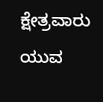ಕ್ಷೇತ್ರವಾರು ಯುವ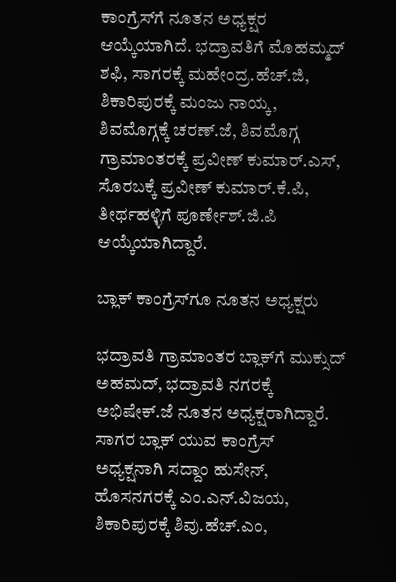ಕಾಂಗ್ರೆಸ್‌ಗೆ ನೂತನ ಅಧ್ಯಕ್ಷರ ಆಯ್ಕೆಯಾಗಿದೆ. ಭದ್ರಾವತಿಗೆ ಮೊಹಮ್ಮದ್ ಶಫಿ, ಸಾಗರಕ್ಕೆ ಮಹೇಂದ್ರ.ಹೆಚ್.ಜಿ, ಶಿಕಾರಿಪುರಕ್ಕೆ ಮಂಜು ನಾಯ್ಕ, ಶಿವಮೊಗ್ಗಕ್ಕೆ ಚರಣ್.ಜೆ, ಶಿವಮೊಗ್ಗ ಗ್ರಾಮಾಂತರಕ್ಕೆ ಪ್ರವೀಣ್ ಕುಮಾರ್.ಎಸ್, ಸೊರಬಕ್ಕೆ ಪ್ರವೀಣ್ ಕುಮಾರ್.ಕೆ.ಪಿ, ತೀರ್ಥಹಳ್ಳಿಗೆ ಪೂರ್ಣೇಶ್.ಜಿ.ಪಿ ಆಯ್ಕೆಯಾಗಿದ್ದಾರೆ.

ಬ್ಲಾಕ್ ಕಾಂಗ್ರೆಸ್‌ಗೂ ನೂತನ ಅಧ್ಯಕ್ಷರು

ಭದ್ರಾವತಿ ಗ್ರಾಮಾಂತರ ಬ್ಲಾಕ್‌ಗೆ ಮುಕ್ಸುದ್ ಅಹಮದ್, ಭದ್ರಾವತಿ ನಗರಕ್ಕೆ ಅಭಿಷೇಕ್.ಜೆ ನೂತನ ಅಧ್ಯಕ್ಷರಾಗಿದ್ದಾರೆ. ಸಾಗರ ಬ್ಲಾಕ್ ಯುವ ಕಾಂಗ್ರೆಸ್ ಅಧ್ಯಕ್ಷನಾಗಿ ಸದ್ದಾಂ ಹುಸೇನ್, ಹೊಸನಗರಕ್ಕೆ ಎಂ.ಎನ್.ವಿಜಯ, ಶಿಕಾರಿಪುರಕ್ಕೆ ಶಿವು.ಹೆಚ್.ಎಂ,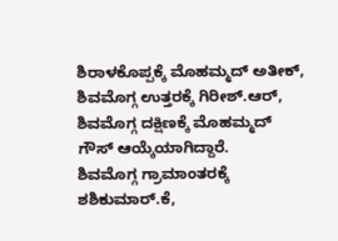ಶಿರಾಳಕೊಪ್ಪಕ್ಕೆ ಮೊಹಮ್ಮದ್ ಅತೀಕ್, ಶಿವಮೊಗ್ಗ ಉತ್ತರಕ್ಕೆ ಗಿರೀಶ್.ಆರ್, ಶಿವಮೊಗ್ಗ ದಕ್ಷಿಣಕ್ಕೆ ಮೊಹಮ್ಮದ್ ಗೌಸ್ ಆಯ್ಕೆಯಾಗಿದ್ದಾರೆ.
ಶಿವಮೊಗ್ಗ ಗ್ರಾಮಾಂತರಕ್ಕೆ ಶಶಿಕುಮಾರ್.ಕೆ,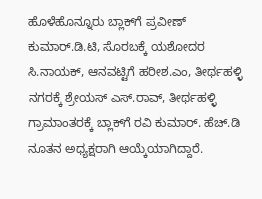ಹೊಳೆಹೊನ್ನೂರು ಬ್ಲಾಕ್‌ಗೆ ಪ್ರವೀಣ್ ಕುಮಾರ್.ಡಿ.ಟಿ, ಸೊರಬಕ್ಕೆ ಯಶೋದರ ಸಿ.ನಾಯಕ್, ಆನವಟ್ಟಿಗೆ ಹರೀಶ.ಎಂ, ತೀರ್ಥಹಳ್ಳಿ ನಗರಕ್ಕೆ ಶ್ರೇಯಸ್ ಎಸ್.ರಾವ್, ತೀರ್ಥಹಳ್ಳಿ ಗ್ರಾಮಾಂತರಕ್ಕೆ ಬ್ಲಾಕ್‌ಗೆ ರವಿ ಕುಮಾರ್. ಹೆಚ್.ಡಿ ನೂತನ ಅಧ್ಯಕ್ಷರಾಗಿ ಆಯ್ಕೆಯಾಗಿದ್ದಾರೆ.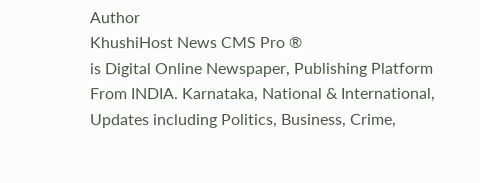Author
KhushiHost News CMS Pro ®
is Digital Online Newspaper, Publishing Platform From INDIA. Karnataka, National & International, Updates including Politics, Business, Crime,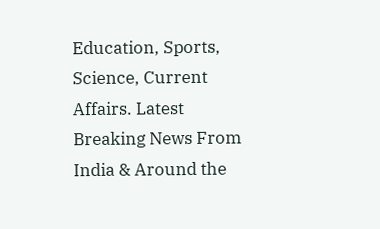Education, Sports, Science, Current Affairs. Latest Breaking News From India & Around the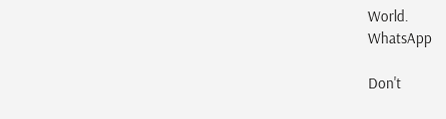World.
WhatsApp

Don't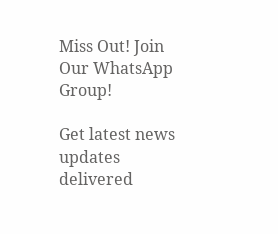Miss Out! Join Our WhatsApp Group!

Get latest news updates delivered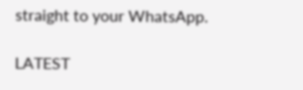straight to your WhatsApp.

LATEST